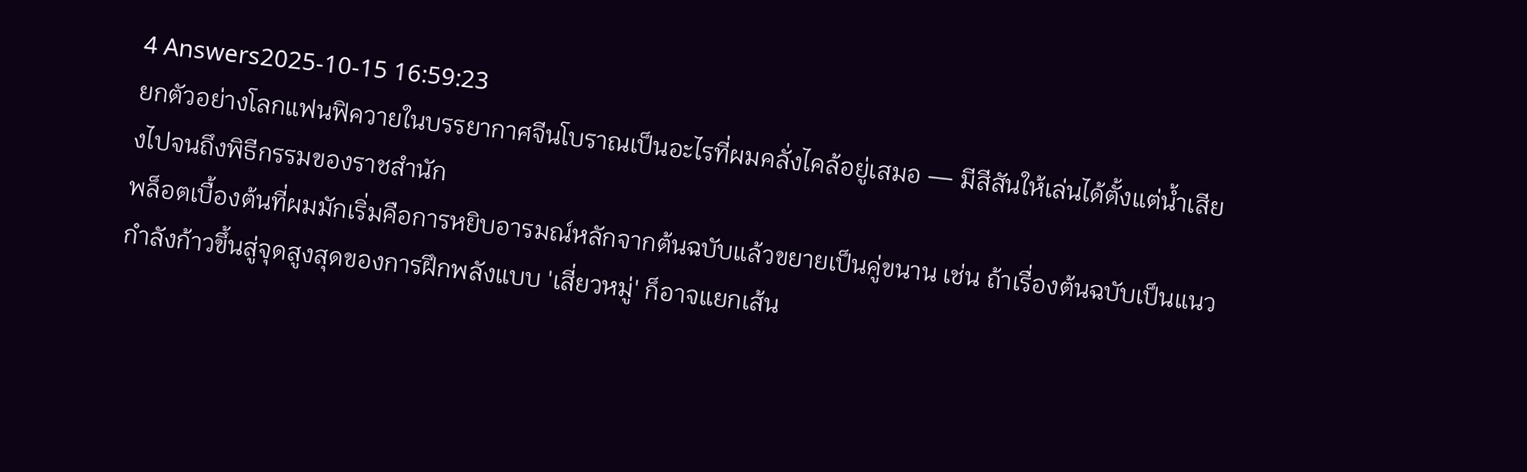4 Answers2025-10-15 16:59:23
ยกตัวอย่างโลกแฟนฟิควายในบรรยากาศจีนโบราณเป็นอะไรที่ผมคลั่งไคล้อยู่เสมอ — มีสีสันให้เล่นได้ตั้งแต่น้ำเสียงไปจนถึงพิธีกรรมของราชสำนัก
พล็อตเบื้องต้นที่ผมมักเริ่มคือการหยิบอารมณ์หลักจากต้นฉบับแล้วขยายเป็นคู่ขนาน เช่น ถ้าเรื่องต้นฉบับเป็นแนวกำลังก้าวขึ้นสู่จุดสูงสุดของการฝึกพลังแบบ 'เสี่ยวหมู่' ก็อาจแยกเส้น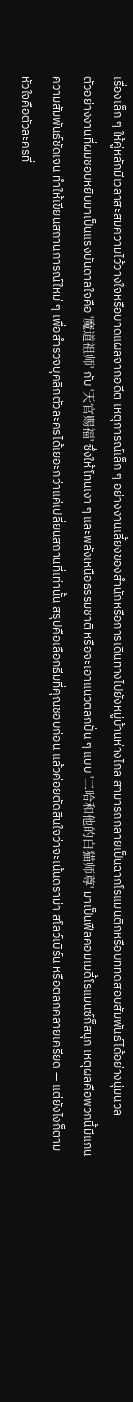เรื่องเล็ก ๆ ให้คู่หลักมีเวลาสะสมความไว้วางใจหรือบาดแผลจากอดีต เหตุการณ์เล็ก ๆ อย่างงานเลี้ยงของสำนักหรือการเดินทางไปยังหมู่บ้านห่างไกล สามารถกลายเป็นฉากโรแมนติกหรือบททดสอบสัมพันธ์ได้อย่างนุ่มนวล
ตัวอย่างงานที่ผมชอบหยิบมาเป็นแรงบันดาลใจคือ '魔道祖师' กับ '天官赐福' ซึ่งให้โทนเงา ๆ และพลังเหนือธรรมชาติ หรือจะเอาแนวตลกปั่น ๆ แบบ '二哈和他的白猫师尊' มาเป็นฟีลคอมเมดี้โรแมนซ์ก็สนุก เหตุผลคือพวกนี้มีแกนความสัมพันธ์ชัดเจน ทำให้เขียนสถานการณ์ใหม่ ๆ เพื่อสำรวจบุคลิกตัวละครได้เยอะกว่าแค่เปลี่ยนสถานที่เท่านั้น สรุปคือเลือกธีมที่คุณชอบก่อน แล้วค่อยตัดสินใจว่าจะเน้นดราม่า สโลว์เบิร์น หรือตลกคลายเครียด — แต่ยังไงก็ตาม หัวใจคือตัวละครที่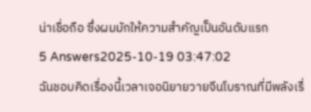น่าเชื่อถือ ซึ่งผมมักให้ความสำคัญเป็นอันดับแรก
5 Answers2025-10-19 03:47:02
ฉันชอบคิดเรื่องนี้เวลาเจอนิยายวายจีนโบราณที่มีพลังเรื่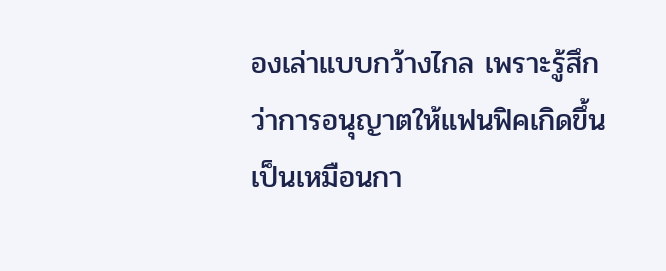องเล่าแบบกว้างไกล เพราะรู้สึกว่าการอนุญาตให้แฟนฟิคเกิดขึ้นเป็นเหมือนกา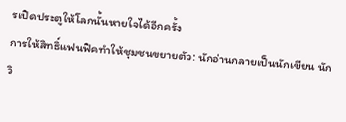รเปิดประตูให้โลกนั้นหายใจได้อีกครั้ง
การให้สิทธิ์แฟนฟิคทำให้ชุมชนขยายตัว: นักอ่านกลายเป็นนักเขียน นักวิ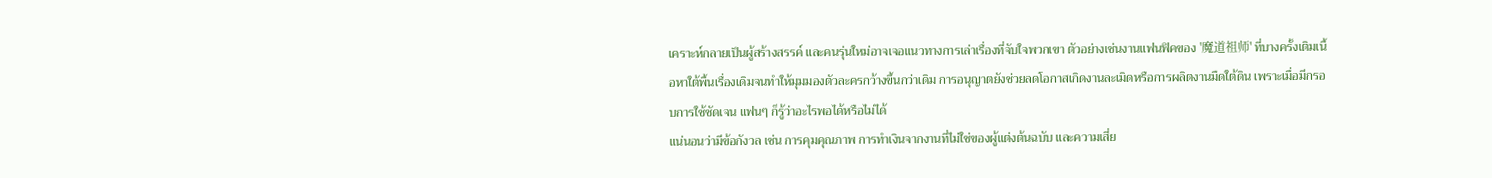เคราะห์กลายเป็นผู้สร้างสรรค์ และคนรุ่นใหม่อาจเจอแนวทางการเล่าเรื่องที่จับใจพวกเขา ตัวอย่างเช่นงานแฟนฟิคของ '魔道祖师' ที่บางครั้งเติมเนื้อหาใต้พื้นเรื่องเดิมจนทำให้มุมมองตัวละครกว้างขึ้นกว่าเดิม การอนุญาตยังช่วยลดโอกาสเกิดงานละเมิดหรือการผลิตงานมืดใต้ดิน เพราะเมื่อมีกรอบการใช้ชัดเจน แฟนๆ ก็รู้ว่าอะไรพอได้หรือไม่ได้
แน่นอนว่ามีข้อกังวล เช่น การคุมคุณภาพ การทำเงินจากงานที่ไม่ใช่ของผู้แต่งต้นฉบับ และความเสี่ย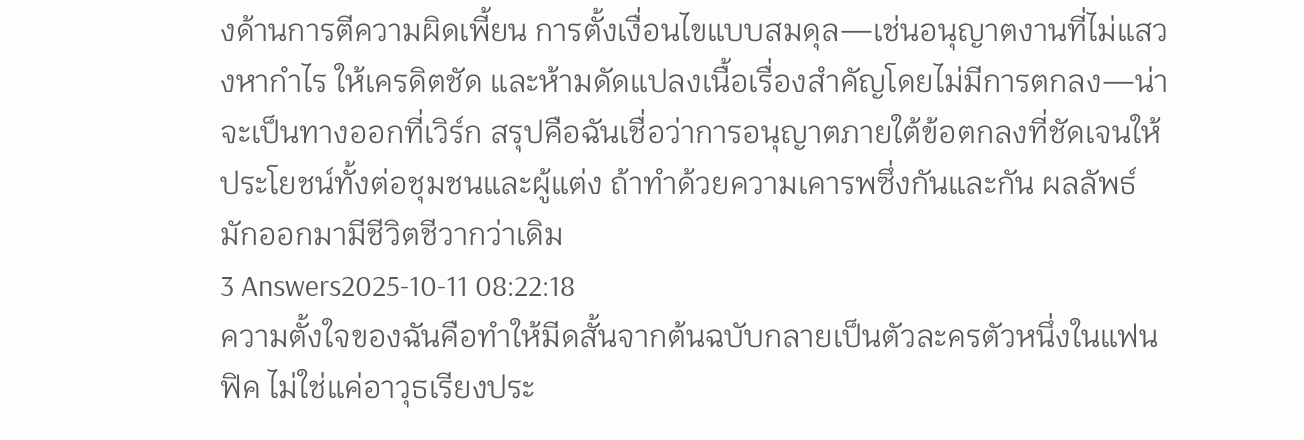งด้านการตีความผิดเพี้ยน การตั้งเงื่อนไขแบบสมดุล—เช่นอนุญาตงานที่ไม่แสวงหากำไร ให้เครดิตชัด และห้ามดัดแปลงเนื้อเรื่องสำคัญโดยไม่มีการตกลง—น่าจะเป็นทางออกที่เวิร์ก สรุปคือฉันเชื่อว่าการอนุญาตภายใต้ข้อตกลงที่ชัดเจนให้ประโยชน์ทั้งต่อชุมชนและผู้แต่ง ถ้าทำด้วยความเคารพซึ่งกันและกัน ผลลัพธ์มักออกมามีชีวิตชีวากว่าเดิม
3 Answers2025-10-11 08:22:18
ความตั้งใจของฉันคือทำให้มีดสั้นจากต้นฉบับกลายเป็นตัวละครตัวหนึ่งในแฟนฟิค ไม่ใช่แค่อาวุธเรียงประ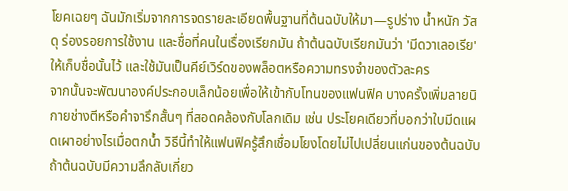โยคเฉยๆ ฉันมักเริ่มจากการจดรายละเอียดพื้นฐานที่ต้นฉบับให้มา—รูปร่าง น้ำหนัก วัสดุ ร่องรอยการใช้งาน และชื่อที่คนในเรื่องเรียกมัน ถ้าต้นฉบับเรียกมันว่า 'มีดวาเลอเรีย' ให้เก็บชื่อนั้นไว้ และใช้มันเป็นคีย์เวิร์ดของพล็อตหรือความทรงจำของตัวละคร
จากนั้นจะพัฒนาองค์ประกอบเล็กน้อยเพื่อให้เข้ากับโทนของแฟนฟิค บางครั้งเพิ่มลายนิกายช่างตีหรือคำจารึกสั้นๆ ที่สอดคล้องกับโลกเดิม เช่น ประโยคเดียวที่บอกว่าใบมีดแผดเผาอย่างไรเมื่อตกน้ำ วิธีนี้ทำให้แฟนฟิครู้สึกเชื่อมโยงโดยไม่ไปเปลี่ยนแก่นของต้นฉบับ ถ้าต้นฉบับมีความลึกลับเกี่ยว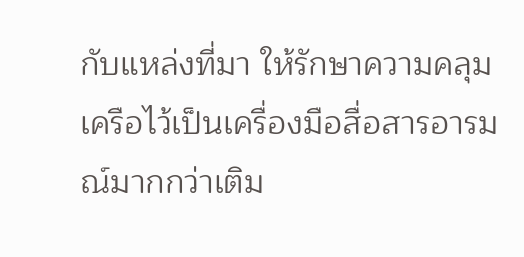กับแหล่งที่มา ให้รักษาความคลุมเครือไว้เป็นเครื่องมือสื่อสารอารมณ์มากกว่าเติม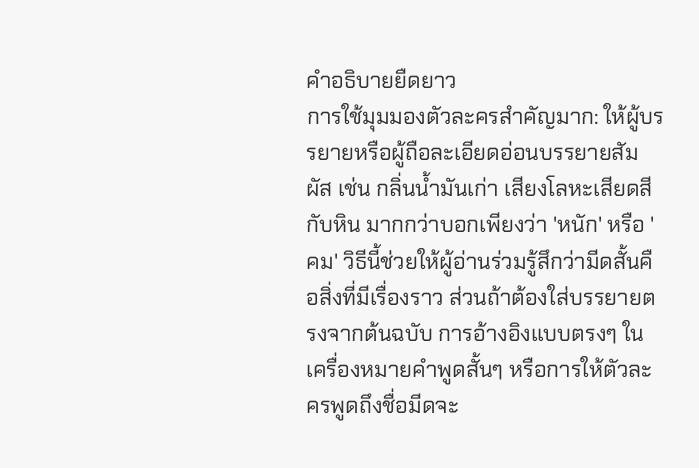คำอธิบายยืดยาว
การใช้มุมมองตัวละครสำคัญมาก: ให้ผู้บรรยายหรือผู้ถือละเอียดอ่อนบรรยายสัมผัส เช่น กลิ่นน้ำมันเก่า เสียงโลหะเสียดสีกับหิน มากกว่าบอกเพียงว่า 'หนัก' หรือ 'คม' วิธีนี้ช่วยให้ผู้อ่านร่วมรู้สึกว่ามีดสั้นคือสิ่งที่มีเรื่องราว ส่วนถ้าต้องใส่บรรยายตรงจากต้นฉบับ การอ้างอิงแบบตรงๆ ในเครื่องหมายคำพูดสั้นๆ หรือการให้ตัวละครพูดถึงชื่อมีดจะ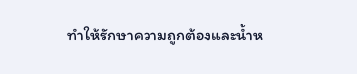ทำให้รักษาความถูกต้องและน้ำห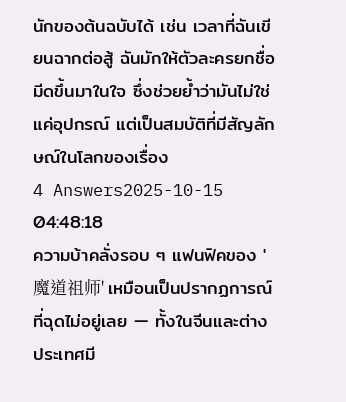นักของต้นฉบับได้ เช่น เวลาที่ฉันเขียนฉากต่อสู้ ฉันมักให้ตัวละครยกชื่อมีดขึ้นมาในใจ ซึ่งช่วยย้ำว่ามันไม่ใช่แค่อุปกรณ์ แต่เป็นสมบัติที่มีสัญลักษณ์ในโลกของเรื่อง
4 Answers2025-10-15 04:48:18
ความบ้าคลั่งรอบ ๆ แฟนฟิคของ '魔道祖师' เหมือนเป็นปรากฏการณ์ที่ฉุดไม่อยู่เลย — ทั้งในจีนและต่างประเทศมี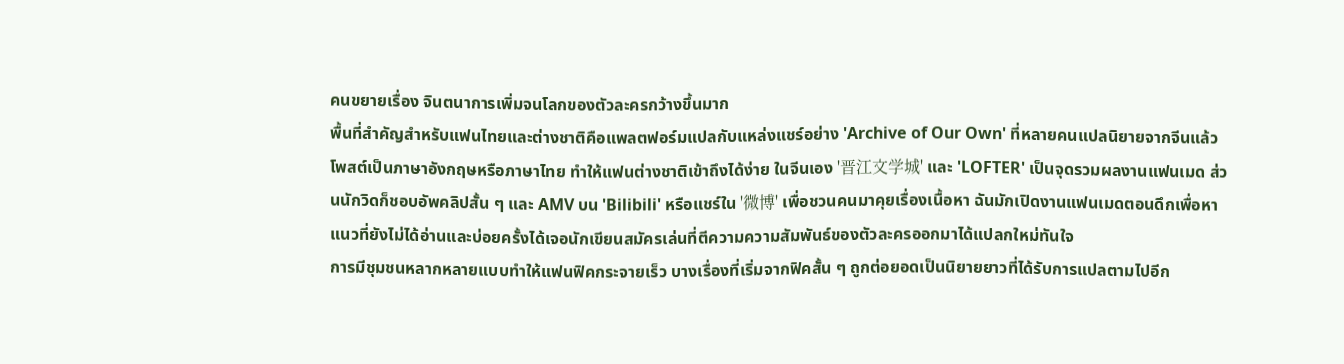คนขยายเรื่อง จินตนาการเพิ่มจนโลกของตัวละครกว้างขึ้นมาก
พื้นที่สำคัญสำหรับแฟนไทยและต่างชาติคือแพลตฟอร์มแปลกับแหล่งแชร์อย่าง 'Archive of Our Own' ที่หลายคนแปลนิยายจากจีนแล้วโพสต์เป็นภาษาอังกฤษหรือภาษาไทย ทำให้แฟนต่างชาติเข้าถึงได้ง่าย ในจีนเอง '晋江文学城' และ 'LOFTER' เป็นจุดรวมผลงานแฟนเมด ส่วนนักวิดก็ชอบอัพคลิปสั้น ๆ และ AMV บน 'Bilibili' หรือแชร์ใน '微博' เพื่อชวนคนมาคุยเรื่องเนื้อหา ฉันมักเปิดงานแฟนเมดตอนดึกเพื่อหาแนวที่ยังไม่ได้อ่านและบ่อยครั้งได้เจอนักเขียนสมัครเล่นที่ตีความความสัมพันธ์ของตัวละครออกมาได้แปลกใหม่ทันใจ
การมีชุมชนหลากหลายแบบทำให้แฟนฟิคกระจายเร็ว บางเรื่องที่เริ่มจากฟิคสั้น ๆ ถูกต่อยอดเป็นนิยายยาวที่ได้รับการแปลตามไปอีก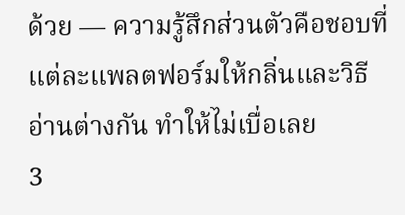ด้วย — ความรู้สึกส่วนตัวคือชอบที่แต่ละแพลตฟอร์มให้กลิ่นและวิธีอ่านต่างกัน ทำให้ไม่เบื่อเลย
3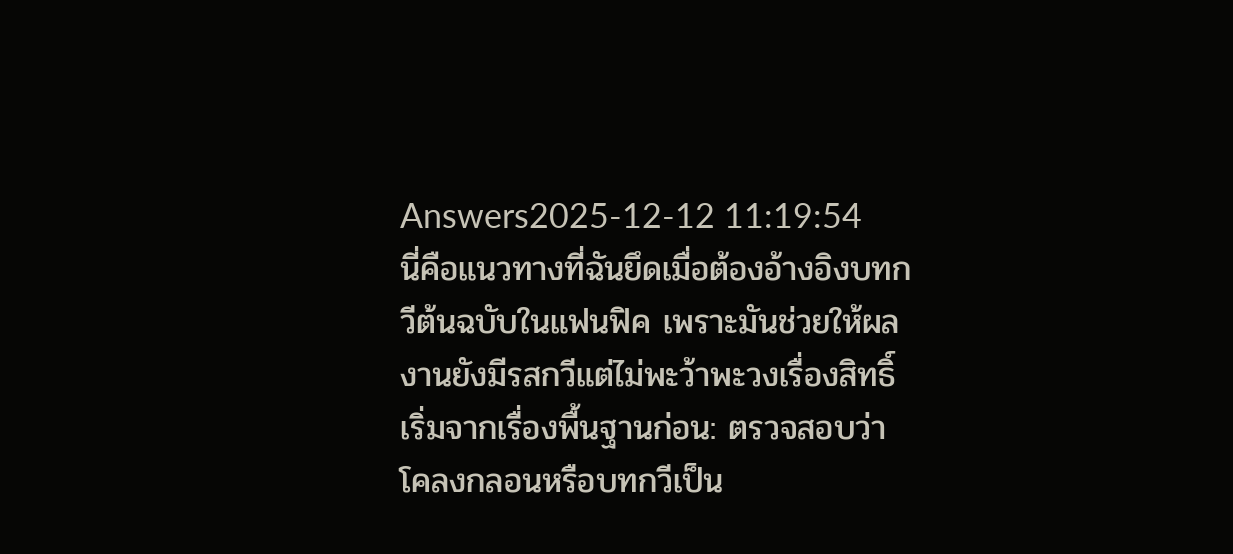Answers2025-12-12 11:19:54
นี่คือแนวทางที่ฉันยึดเมื่อต้องอ้างอิงบทกวีต้นฉบับในแฟนฟิค เพราะมันช่วยให้ผลงานยังมีรสกวีแต่ไม่พะว้าพะวงเรื่องสิทธิ์
เริ่มจากเรื่องพื้นฐานก่อน: ตรวจสอบว่าโคลงกลอนหรือบทกวีเป็น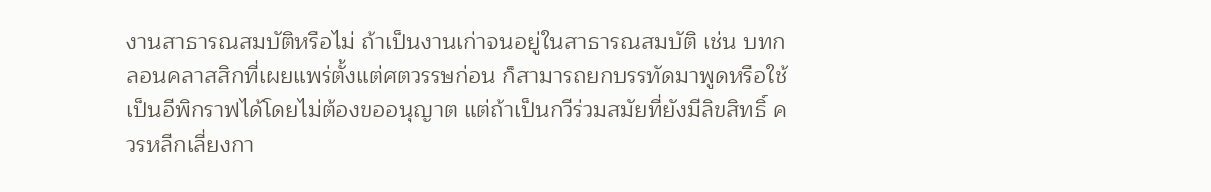งานสาธารณสมบัติหรือไม่ ถ้าเป็นงานเก่าจนอยู่ในสาธารณสมบัติ เช่น บทกลอนคลาสสิกที่เผยแพร่ตั้งแต่ศตวรรษก่อน ก็สามารถยกบรรทัดมาพูดหรือใช้เป็นอีพิกราฟได้โดยไม่ต้องขออนุญาต แต่ถ้าเป็นกวีร่วมสมัยที่ยังมีลิขสิทธิ์ ควรหลีกเลี่ยงกา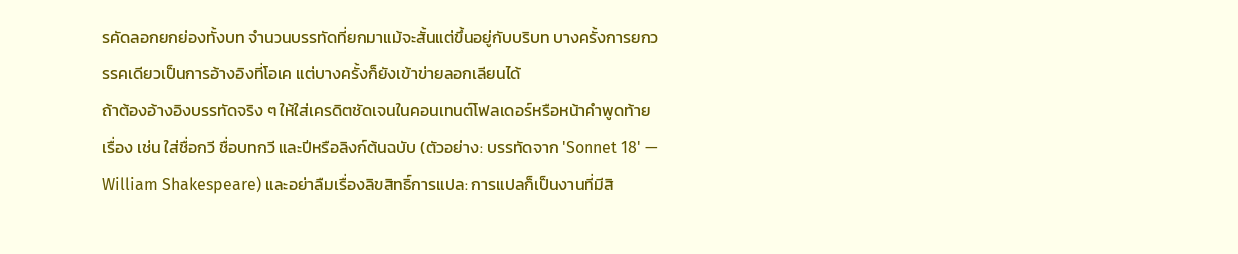รคัดลอกยกย่องทั้งบท จำนวนบรรทัดที่ยกมาแม้จะสั้นแต่ขึ้นอยู่กับบริบท บางครั้งการยกวรรคเดียวเป็นการอ้างอิงที่โอเค แต่บางครั้งก็ยังเข้าข่ายลอกเลียนได้
ถ้าต้องอ้างอิงบรรทัดจริง ๆ ให้ใส่เครดิตชัดเจนในคอนเทนต์โฟลเดอร์หรือหน้าคำพูดท้ายเรื่อง เช่น ใส่ชื่อกวี ชื่อบทกวี และปีหรือลิงก์ต้นฉบับ (ตัวอย่าง: บรรทัดจาก 'Sonnet 18' — William Shakespeare) และอย่าลืมเรื่องลิขสิทธิ์การแปล: การแปลก็เป็นงานที่มีสิ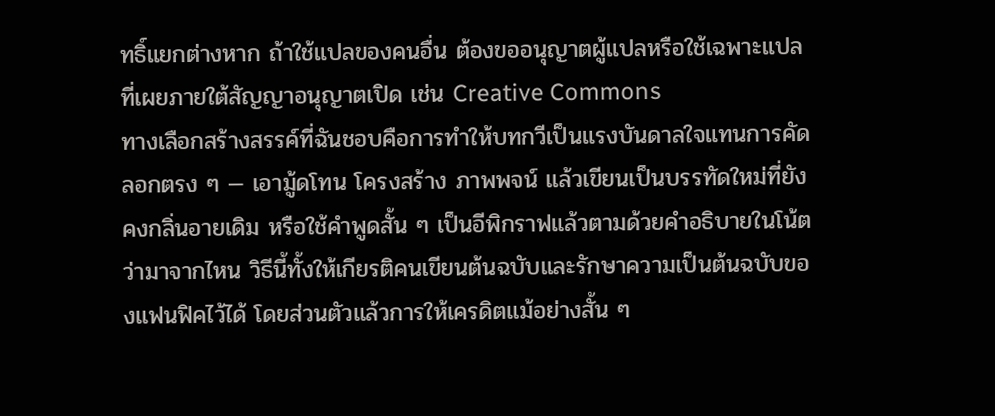ทธิ์แยกต่างหาก ถ้าใช้แปลของคนอื่น ต้องขออนุญาตผู้แปลหรือใช้เฉพาะแปลที่เผยภายใต้สัญญาอนุญาตเปิด เช่น Creative Commons
ทางเลือกสร้างสรรค์ที่ฉันชอบคือการทำให้บทกวีเป็นแรงบันดาลใจแทนการคัดลอกตรง ๆ — เอามู้ดโทน โครงสร้าง ภาพพจน์ แล้วเขียนเป็นบรรทัดใหม่ที่ยังคงกลิ่นอายเดิม หรือใช้คำพูดสั้น ๆ เป็นอีพิกราฟแล้วตามด้วยคำอธิบายในโน้ตว่ามาจากไหน วิธีนี้ทั้งให้เกียรติคนเขียนต้นฉบับและรักษาความเป็นต้นฉบับของแฟนฟิคไว้ได้ โดยส่วนตัวแล้วการให้เครดิตแม้อย่างสั้น ๆ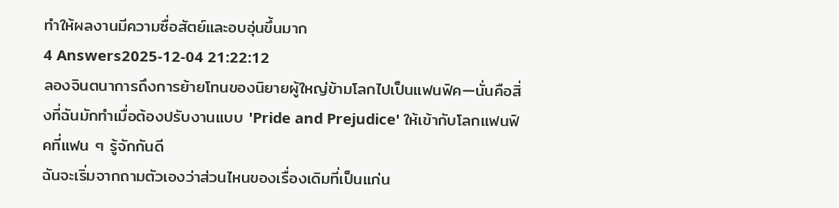ทำให้ผลงานมีความซื่อสัตย์และอบอุ่นขึ้นมาก
4 Answers2025-12-04 21:22:12
ลองจินตนาการถึงการย้ายโทนของนิยายผู้ใหญ่ข้ามโลกไปเป็นแฟนฟิค—นั่นคือสิ่งที่ฉันมักทำเมื่อต้องปรับงานแบบ 'Pride and Prejudice' ให้เข้ากับโลกแฟนฟิคที่แฟน ๆ รู้จักกันดี
ฉันจะเริ่มจากถามตัวเองว่าส่วนไหนของเรื่องเดิมที่เป็นแก่น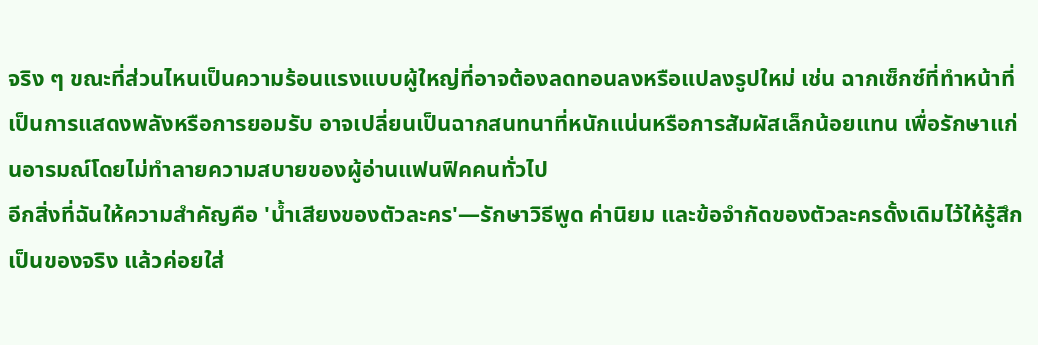จริง ๆ ขณะที่ส่วนไหนเป็นความร้อนแรงแบบผู้ใหญ่ที่อาจต้องลดทอนลงหรือแปลงรูปใหม่ เช่น ฉากเซ็กซ์ที่ทำหน้าที่เป็นการแสดงพลังหรือการยอมรับ อาจเปลี่ยนเป็นฉากสนทนาที่หนักแน่นหรือการสัมผัสเล็กน้อยแทน เพื่อรักษาแก่นอารมณ์โดยไม่ทำลายความสบายของผู้อ่านแฟนฟิคคนทั่วไป
อีกสิ่งที่ฉันให้ความสำคัญคือ 'น้ำเสียงของตัวละคร'—รักษาวิธีพูด ค่านิยม และข้อจำกัดของตัวละครดั้งเดิมไว้ให้รู้สึกเป็นของจริง แล้วค่อยใส่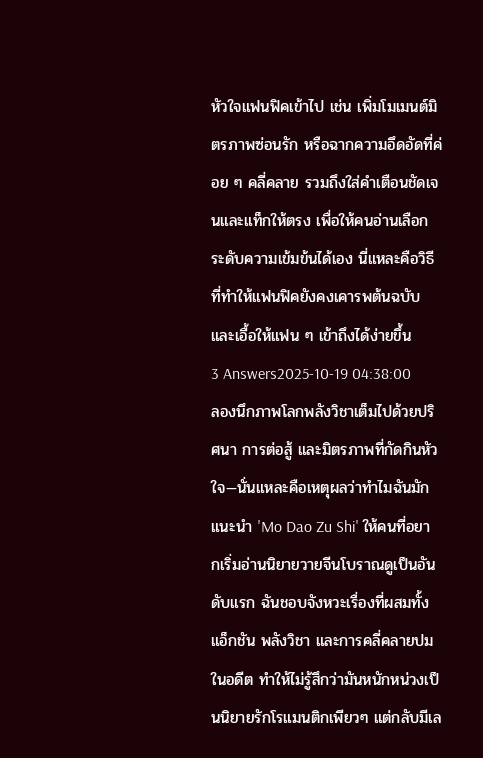หัวใจแฟนฟิคเข้าไป เช่น เพิ่มโมเมนต์มิตรภาพซ่อนรัก หรือฉากความอึดอัดที่ค่อย ๆ คลี่คลาย รวมถึงใส่คำเตือนชัดเจนและแท็กให้ตรง เพื่อให้คนอ่านเลือกระดับความเข้มข้นได้เอง นี่แหละคือวิธีที่ทำให้แฟนฟิคยังคงเคารพต้นฉบับและเอื้อให้แฟน ๆ เข้าถึงได้ง่ายขึ้น
3 Answers2025-10-19 04:38:00
ลองนึกภาพโลกพลังวิชาเต็มไปด้วยปริศนา การต่อสู้ และมิตรภาพที่กัดกินหัวใจ—นั่นแหละคือเหตุผลว่าทำไมฉันมักแนะนำ 'Mo Dao Zu Shi' ให้คนที่อยากเริ่มอ่านนิยายวายจีนโบราณดูเป็นอันดับแรก ฉันชอบจังหวะเรื่องที่ผสมทั้งแอ็กชัน พลังวิชา และการคลี่คลายปมในอดีต ทำให้ไม่รู้สึกว่ามันหนักหน่วงเป็นนิยายรักโรแมนติกเพียวๆ แต่กลับมีเล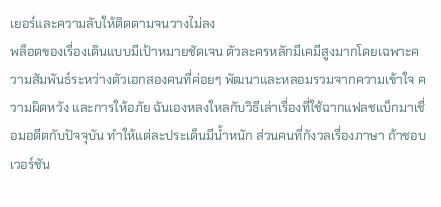เยอร์และความลับให้ติดตามจนวางไม่ลง
พล็อตของเรื่องเดินแบบมีเป้าหมายชัดเจน ตัวละครหลักมีเคมีสูงมากโดยเฉพาะความสัมพันธ์ระหว่างตัวเอกสองคนที่ค่อยๆ พัฒนาและหลอมรวมจากความเข้าใจ ความผิดหวัง และการให้อภัย ฉันเองหลงใหลกับวิธีเล่าเรื่องที่ใช้ฉากแฟลชแบ็กมาเชื่อมอดีตกับปัจจุบัน ทำให้แต่ละประเด็นมีน้ำหนัก ส่วนคนที่กังวลเรื่องภาษา ถ้าชอบเวอร์ชัน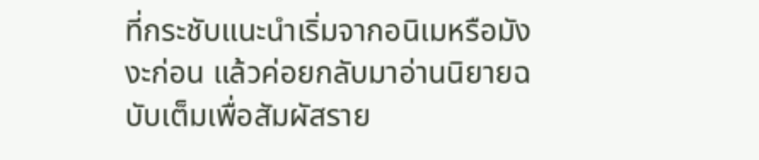ที่กระชับแนะนำเริ่มจากอนิเมหรือมังงะก่อน แล้วค่อยกลับมาอ่านนิยายฉบับเต็มเพื่อสัมผัสราย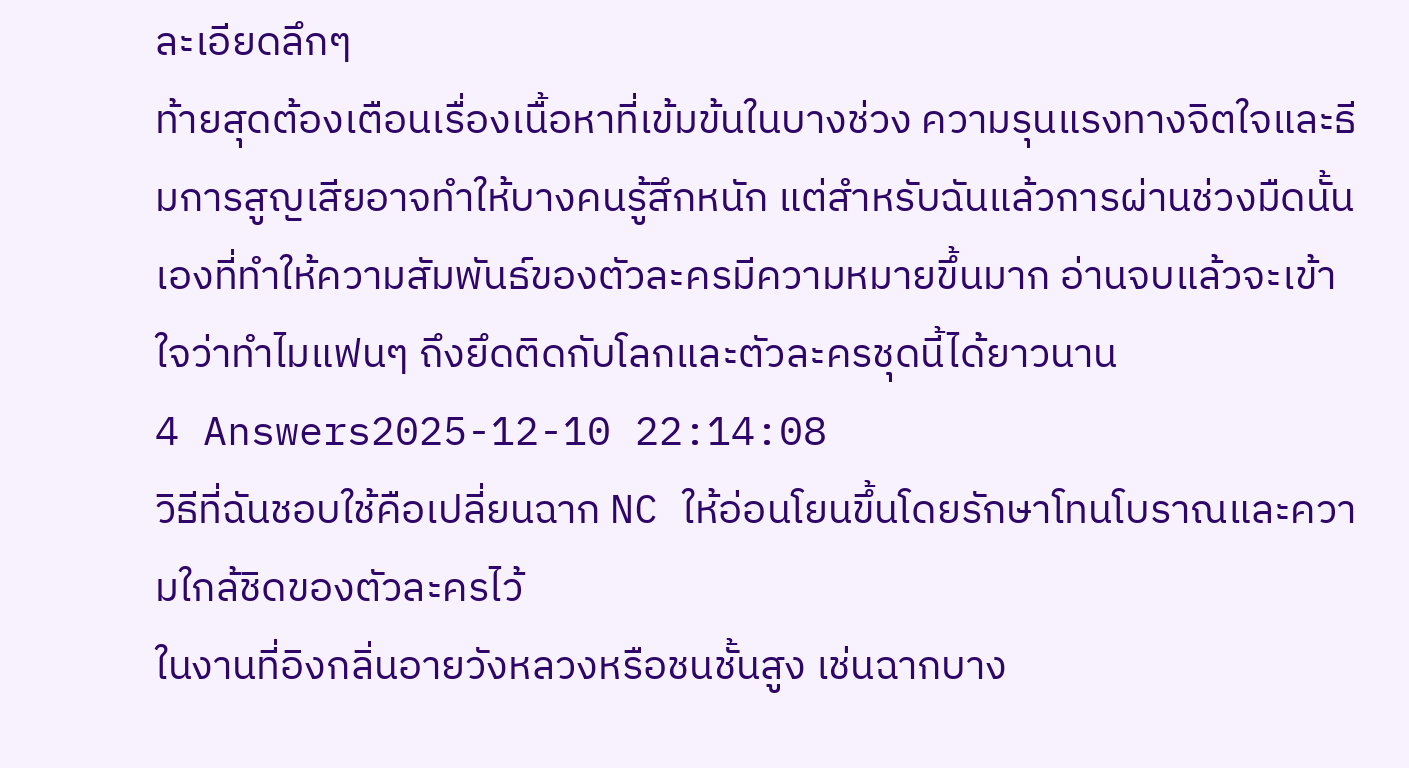ละเอียดลึกๆ
ท้ายสุดต้องเตือนเรื่องเนื้อหาที่เข้มข้นในบางช่วง ความรุนแรงทางจิตใจและธีมการสูญเสียอาจทำให้บางคนรู้สึกหนัก แต่สำหรับฉันแล้วการผ่านช่วงมืดนั้นเองที่ทำให้ความสัมพันธ์ของตัวละครมีความหมายขึ้นมาก อ่านจบแล้วจะเข้าใจว่าทำไมแฟนๆ ถึงยึดติดกับโลกและตัวละครชุดนี้ได้ยาวนาน
4 Answers2025-12-10 22:14:08
วิธีที่ฉันชอบใช้คือเปลี่ยนฉาก NC ให้อ่อนโยนขึ้นโดยรักษาโทนโบราณและความใกล้ชิดของตัวละครไว้
ในงานที่อิงกลิ่นอายวังหลวงหรือชนชั้นสูง เช่นฉากบาง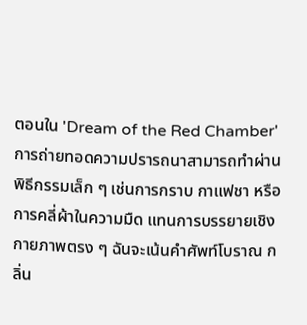ตอนใน 'Dream of the Red Chamber' การถ่ายทอดความปรารถนาสามารถทำผ่านพิธีกรรมเล็ก ๆ เช่นการกราบ กาแฟชา หรือการคลี่ผ้าในความมืด แทนการบรรยายเชิงกายภาพตรง ๆ ฉันจะเน้นคำศัพท์โบราณ กลิ่น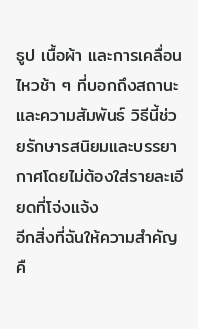ธูป เนื้อผ้า และการเคลื่อนไหวช้า ๆ ที่บอกถึงสถานะและความสัมพันธ์ วิธีนี้ช่วยรักษารสนิยมและบรรยากาศโดยไม่ต้องใส่รายละเอียดที่โจ่งแจ้ง
อีกสิ่งที่ฉันให้ความสำคัญคื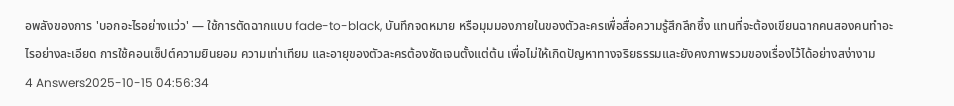อพลังของการ 'บอกอะไรอย่างแว่ว' — ใช้การตัดฉากแบบ fade-to-black, บันทึกจดหมาย หรือมุมมองภายในของตัวละครเพื่อสื่อความรู้สึกลึกซึ้ง แทนที่จะต้องเขียนฉากคนสองคนทำอะไรอย่างละเอียด การใช้คอนเซ็ปต์ความยินยอม ความเท่าเทียม และอายุของตัวละครต้องชัดเจนตั้งแต่ต้น เพื่อไม่ให้เกิดปัญหาทางจริยธรรมและยังคงภาพรวมของเรื่องไว้ได้อย่างสง่างาม
4 Answers2025-10-15 04:56:34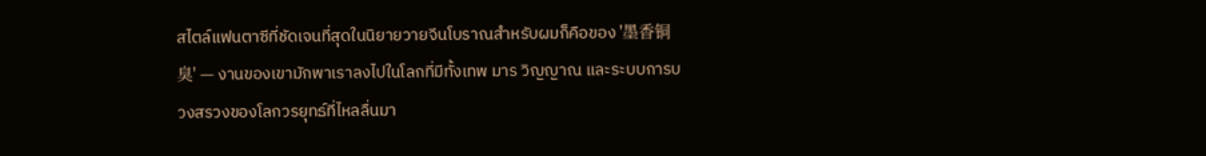สไตล์แฟนตาซีที่ชัดเจนที่สุดในนิยายวายจีนโบราณสำหรับผมก็คือของ '墨香铜臭' — งานของเขามักพาเราลงไปในโลกที่มีทั้งเทพ มาร วิญญาณ และระบบการบวงสรวงของโลกวรยุทธ์ที่ไหลลื่นมา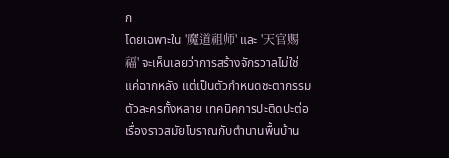ก
โดยเฉพาะใน '魔道祖师' และ '天官赐福' จะเห็นเลยว่าการสร้างจักรวาลไม่ใช่แค่ฉากหลัง แต่เป็นตัวกำหนดชะตากรรมตัวละครทั้งหลาย เทคนิคการปะติดปะต่อเรื่องราวสมัยโบราณกับตำนานพื้นบ้าน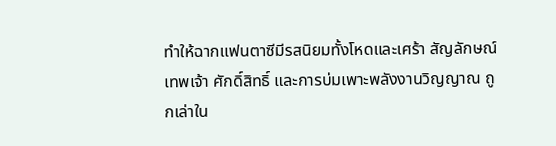ทำให้ฉากแฟนตาซีมีรสนิยมทั้งโหดและเศร้า สัญลักษณ์ เทพเจ้า ศักดิ์สิทธิ์ และการบ่มเพาะพลังงานวิญญาณ ถูกเล่าใน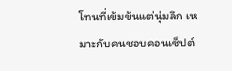โทนที่เข้มข้นแต่นุ่มลึก เหมาะกับคนชอบคอนเซ็ปต์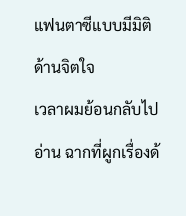แฟนตาซีแบบมีมิติด้านจิตใจ
เวลาผมย้อนกลับไปอ่าน ฉากที่ผูกเรื่องด้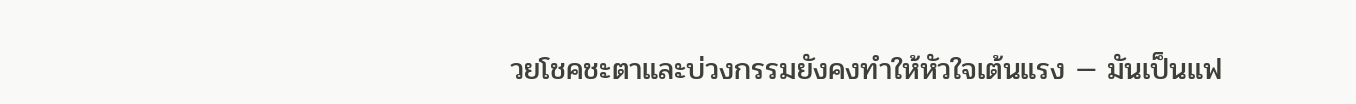วยโชคชะตาและบ่วงกรรมยังคงทำให้หัวใจเต้นแรง — มันเป็นแฟ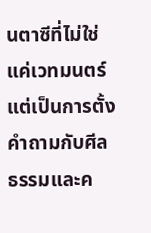นตาซีที่ไม่ใช่แค่เวทมนตร์ แต่เป็นการตั้งคำถามกับศีลธรรมและค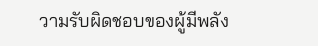วามรับผิดชอบของผู้มีพลัง